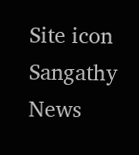Site icon Sangathy News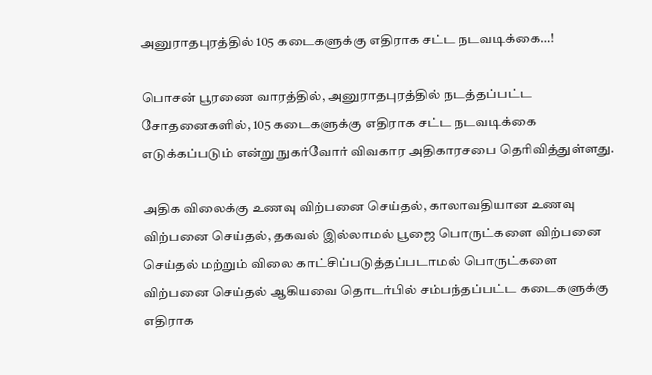அனுராதபுரத்தில் 105 கடைகளுக்கு எதிராக சட்ட நடவடிக்கை…!

பொசன் பூரணை வாரத்தில், அனுராதபுரத்தில் நடத்தப்பட்ட சோதனைகளில், 105 கடைகளுக்கு எதிராக சட்ட நடவடிக்கை எடுக்கப்படும் என்று நுகர்வோர் விவகார அதிகாரசபை தெரிவித்துள்ளது.

அதிக விலைக்கு உணவு விற்பனை செய்தல், காலாவதியான உணவு விற்பனை செய்தல், தகவல் இல்லாமல் பூஜை பொருட்களை விற்பனை செய்தல் மற்றும் விலை காட்சிப்படுத்தப்படாமல் பொருட்களை விற்பனை செய்தல் ஆகியவை தொடர்பில் சம்பந்தப்பட்ட கடைகளுக்கு எதிராக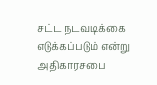சட்ட நடவடிக்கை எடுக்கப்படும் என்று அதிகாரசபை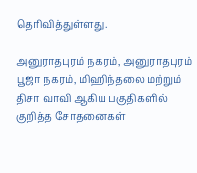தெரிவித்துள்ளது.

அனுராதபுரம் நகரம், அனுராதபுரம் பூஜா நகரம், மிஹிந்தலை மற்றும் திசா வாவி ஆகிய பகுதிகளில் குறித்த சோதனைகள்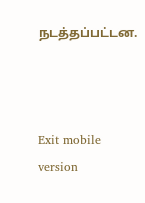நடத்தப்பட்டன.



Exit mobile version